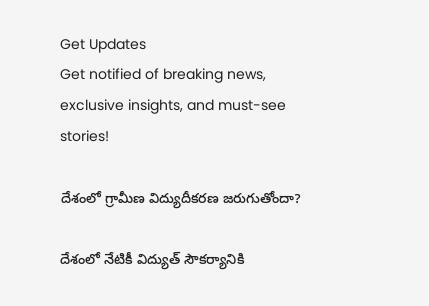Get Updates
Get notified of breaking news, exclusive insights, and must-see stories!

దేశంలో గ్రామీణ విద్యుదీకరణ జరుగుతోందా?

దేశంలో నేటికీ విద్యుత్ సౌకర్యానికి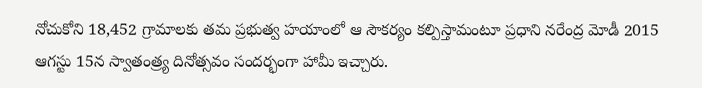నోచుకోని 18,452 గ్రామాలకు తమ ప్రభుత్వ హయాంలో ఆ సౌకర్యం కల్పిస్తామంటూ ప్రధాని నరేంద్ర మోడీ 2015 ఆగస్టు 15న స్వాతంత్ర్య దినోత్సవం సందర్భంగా హామీ ఇచ్చారు.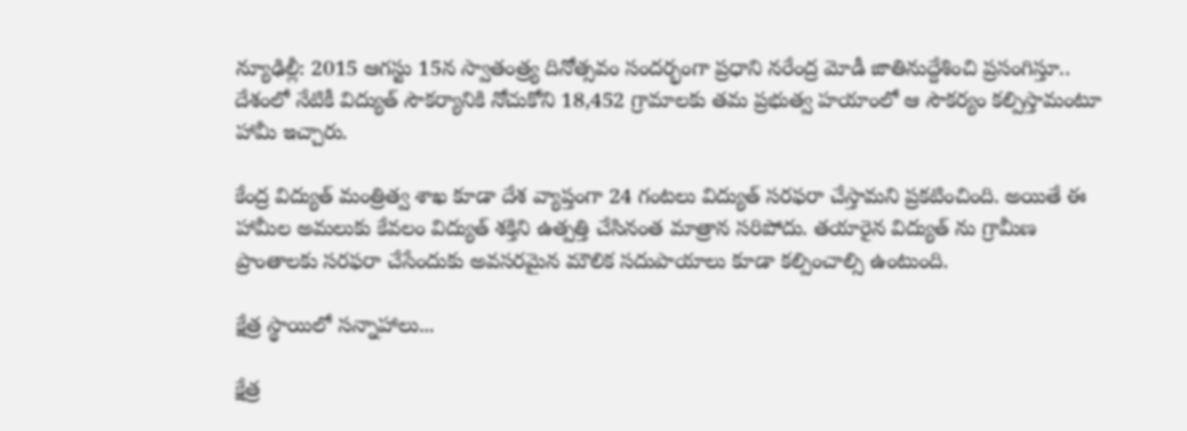న్యూఢిల్లీ: 2015 ఆగస్టు 15న స్వాతంత్ర్య దినోత్సవం సందర్భంగా ప్రధాని నరేంద్ర మోడీ జాతినుద్దేశించి ప్రసంగిస్తూ.. దేశంలో నేటికీ విద్యుత్ సౌకర్యానికి నోచుకోని 18,452 గ్రామాలకు తమ ప్రభుత్వ హయాంలో ఆ సౌకర్యం కల్పిస్తామంటూ హామీ ఇచ్చారు.

కేంద్ర విద్యుత్ మంత్రిత్వ శాఖ కూడా దేశ వ్యాప్తంగా 24 గంటలు విద్యుత్ సరఫరా చేస్తామని ప్రకటించింది. అయితే ఈ హామీల అమలుకు కేవలం విద్యుత్ శక్తిని ఉత్పత్తి చేసినంత మాత్రాన సరిపోదు. తయారైన విద్యుత్ ను గ్రామీణ ప్రాంతాలకు సరఫరా చేసేందుకు అవసరమైన మౌలిక సదుపాయాలు కూడా కల్పించాల్సి ఉంటుంది.

క్షేత్ర స్థాయిలో సన్నాహాలు...

క్షేత్ర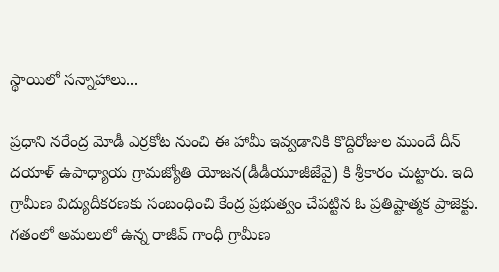స్థాయిలో సన్నాహాలు...

ప్రధాని నరేంద్ర మోడీ ఎర్రకోట నుంచి ఈ హామీ ఇవ్వడానికి కొద్దిరోజుల ముందే దీన్ దయాళ్ ఉపాధ్యాయ గ్రామజ్యోతి యోజన(డీడీయూజీజేవై) కి శ్రీకారం చుట్టారు. ఇది గ్రామీణ విద్యుదీకరణకు సంబంధించి కేంద్ర ప్రభుత్వం చేపట్టిన ఓ ప్రతిష్టాత్మక ప్రాజెక్టు. గతంలో అమలులో ఉన్న రాజీవ్ గాంధీ గ్రామీణ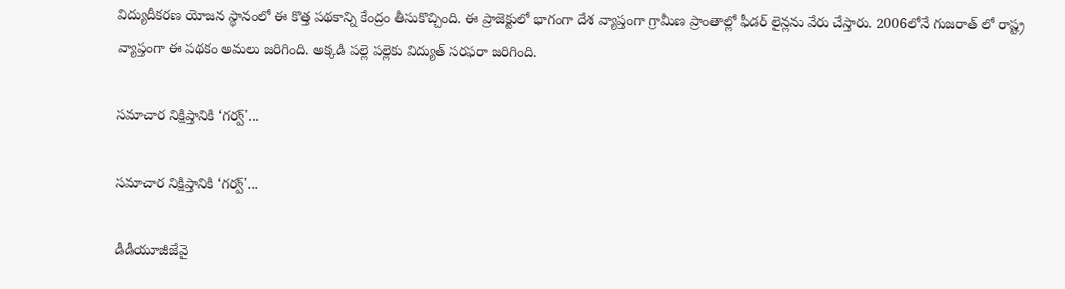విద్యుదీకరణ యోజన స్థానంలో ఈ కొత్త పథకాన్ని కేంద్రం తీసుకొచ్చింది. ఈ ప్రాజెక్టులో భాగంగా దేశ వ్యాప్తంగా గ్రామీణ ప్రాంతాల్లో ఫీడర్ లైన్లను వేరు చేస్తారు. 2006లోనే గుజరాత్ లో రాష్ట్ర వ్యాప్తంగా ఈ పథకం అమలు జరిగింది. అక్కడి పల్లె పల్లెకు విద్యుత్ సరఫరా జరిగింది.

సమాచార నిక్షిప్తానికి ‘గర్వ్'...

సమాచార నిక్షిప్తానికి ‘గర్వ్'...

డీడీయూజీజేవై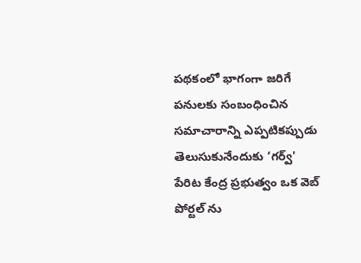పథకంలో భాగంగా జరిగే పనులకు సంబంధించిన సమాచారాన్ని ఎప్పటికప్పుడు తెలుసుకునేందుకు ‘గర్వ్' పేరిట కేంద్ర ప్రభుత్వం ఒక వెబ్ పోర్టల్ ను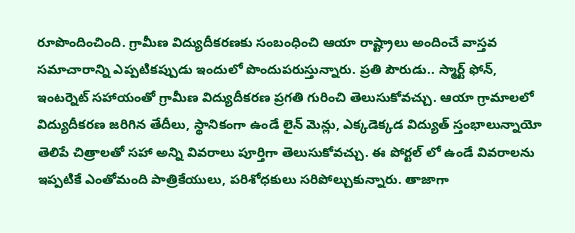రూపొందించింది. గ్రామీణ విద్యుదీకరణకు సంబంధించి ఆయా రాష్ట్రాలు అందించే వాస్తవ సమాచారాన్ని ఎప్పటికప్పుడు ఇందులో పొందుపరుస్తున్నారు. ప్రతి పౌరుడు.. స్మార్ట్ ఫోన్, ఇంటర్నెట్ సహాయంతో గ్రామీణ విద్యుదీకరణ ప్రగతి గురించి తెలుసుకోవచ్చు. ఆయా గ్రామాలలో విద్యుదీకరణ జరిగిన తేదీలు, స్థానికంగా ఉండే లైన్ మెన్లు, ఎక్కడెక్కడ విద్యుత్ స్తంభాలున్నాయో తెలిపే చిత్రాలతో సహా అన్ని వివరాలు పూర్తిగా తెలుసుకోవచ్చు. ఈ పోర్టల్ లో ఉండే వివరాలను ఇప్పటికే ఎంతోమంది పాత్రికేయులు, పరిశోధకులు సరిపోల్చుకున్నారు. తాజాగా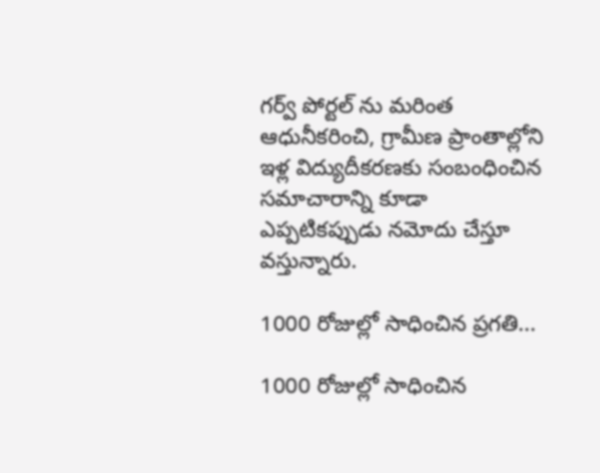గర్వ్ పోర్టల్ ను మరింత ఆధునీకరించి, గ్రామీణ ప్రాంతాల్లోని ఇళ్ల విద్యుదీకరణకు సంబంధించిన సమాచారాన్ని కూడా ఎప్పటికప్పుడు నమోదు చేస్తూ వస్తున్నారు.

1000 రోజుల్లో సాధించిన ప్రగతి...

1000 రోజుల్లో సాధించిన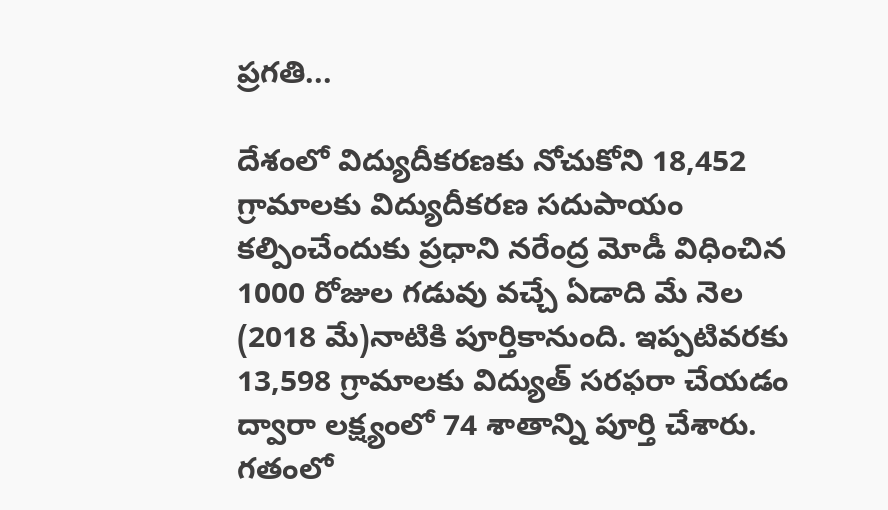ప్రగతి...

దేశంలో విద్యుదీకరణకు నోచుకోని 18,452 గ్రామాలకు విద్యుదీకరణ సదుపాయం కల్పించేందుకు ప్రధాని నరేంద్ర మోడీ విధించిన 1000 రోజుల గడువు వచ్చే ఏడాది మే నెల (2018 మే)నాటికి పూర్తికానుంది. ఇప్పటివరకు 13,598 గ్రామాలకు విద్యుత్ సరఫరా చేయడం ద్వారా లక్ష్యంలో 74 శాతాన్ని పూర్తి చేశారు. గతంలో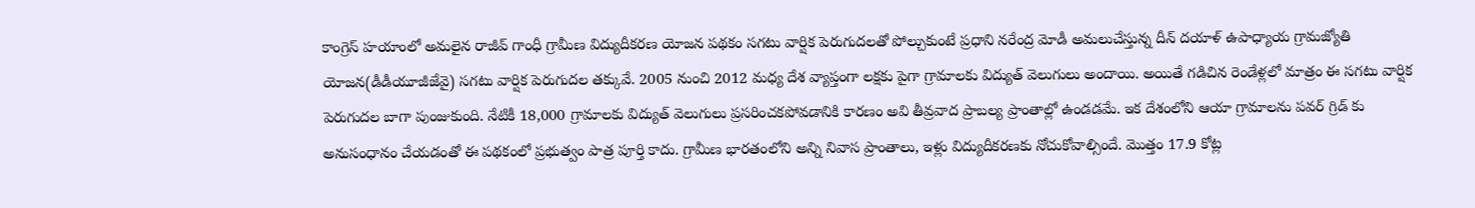కాంగ్రెస్ హయాంలో అమలైన రాజీవ్ గాంధీ గ్రామీణ విద్యుదీకరణ యోజన పథకం సగటు వార్షిక పెరుగుదలతో పోల్చుకుంటే ప్రధాని నరేంద్ర మోడీ అమలుచేస్తున్న దీన్ దయాళ్ ఉపాధ్యాయ గ్రామజ్యోతి యోజన(డీడీయూజీజేవై) సగటు వార్షిక పెరుగుదల తక్కువే. 2005 నుంచి 2012 మధ్య దేశ వ్యాప్తంగా లక్షకు పైగా గ్రామాలకు విద్యుత్ వెలుగులు అందాయి. అయితే గడిచిన రెండేళ్లలో మాత్రం ఈ సగటు వార్షిక పెరుగుదల బాగా పుంజుకుంది. నేటికీ 18,000 గ్రామాలకు విద్యుత్ వెలుగులు ప్రసరించకపోవడానికి కారణం అవి తీవ్రవాద ప్రాబల్య ప్రాంతాల్లో ఉండడమే. ఇక దేశంలోని ఆయా గ్రామాలను పవర్ గ్రిడ్ కు అనుసంధానం చేయడంతో ఈ పథకంలో ప్రభుత్వం పాత్ర పూర్తి కాదు. గ్రామీణ భారతంలోని అన్ని నివాస ప్రాంతాలు, ఇళ్లు విద్యుదీకరణకు నోచుకోవాల్సిందే. మొత్తం 17.9 కోట్ల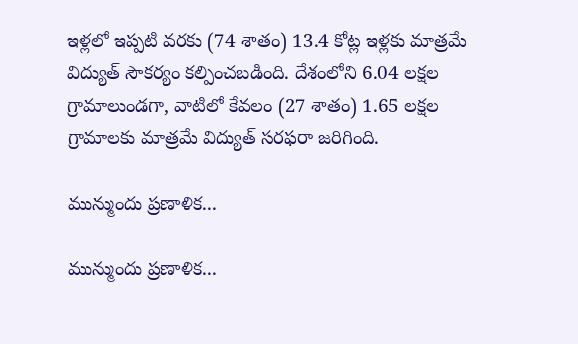ఇళ్లలో ఇప్పటి వరకు (74 శాతం) 13.4 కోట్ల ఇళ్లకు మాత్రమే విద్యుత్ సౌకర్యం కల్పించబడింది. దేశంలోని 6.04 లక్షల గ్రామాలుండగా, వాటిలో కేవలం (27 శాతం) 1.65 లక్షల గ్రామాలకు మాత్రమే విద్యుత్ సరఫరా జరిగింది.

మున్ముందు ప్రణాళిక...

మున్ముందు ప్రణాళిక...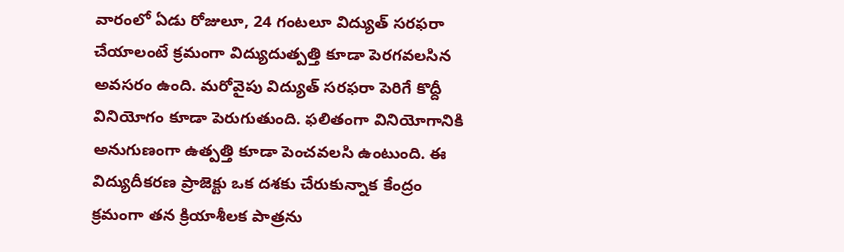వారంలో ఏడు రోజులూ, 24 గంటలూ విద్యుత్ సరఫరా చేయాలంటే క్రమంగా విద్యుదుత్పత్తి కూడా పెరగవలసిన అవసరం ఉంది. మరోవైపు విద్యుత్ సరఫరా పెరిగే కొద్దీ వినియోగం కూడా పెరుగుతుంది. ఫలితంగా వినియోగానికి అనుగుణంగా ఉత్పత్తి కూడా పెంచవలసి ఉంటుంది. ఈ విద్యుదీకరణ ప్రాజెక్టు ఒక దశకు చేరుకున్నాక కేంద్రం క్రమంగా తన క్రియాశీలక పాత్రను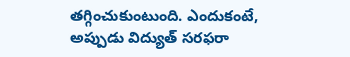తగ్గించుకుంటుంది. ఎందుకంటే, అప్పుడు విద్యుత్ సరఫరా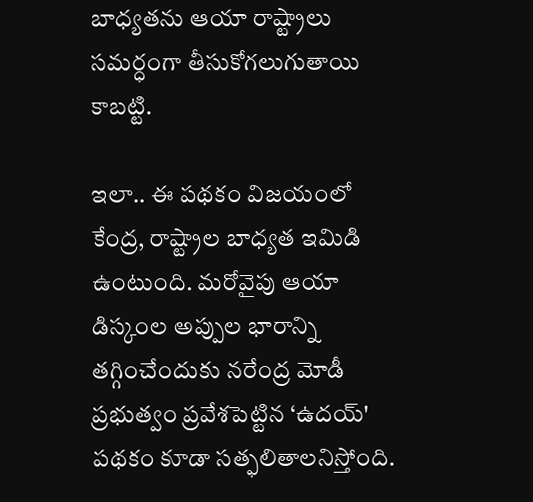బాధ్యతను ఆయా రాష్ట్రాలు సమర్ధంగా తీసుకోగలుగుతాయి కాబట్టి.

ఇలా.. ఈ పథకం విజయంలో కేంద్ర, రాష్ట్రాల బాధ్యత ఇమిడి ఉంటుంది. మరోవైపు ఆయా డిస్కంల అప్పుల భారాన్ని తగ్గించేందుకు నరేంద్ర మోడీ ప్రభుత్వం ప్రవేశపెట్టిన ‘ఉదయ్' పథకం కూడా సత్ఫలితాలనిస్తోంది.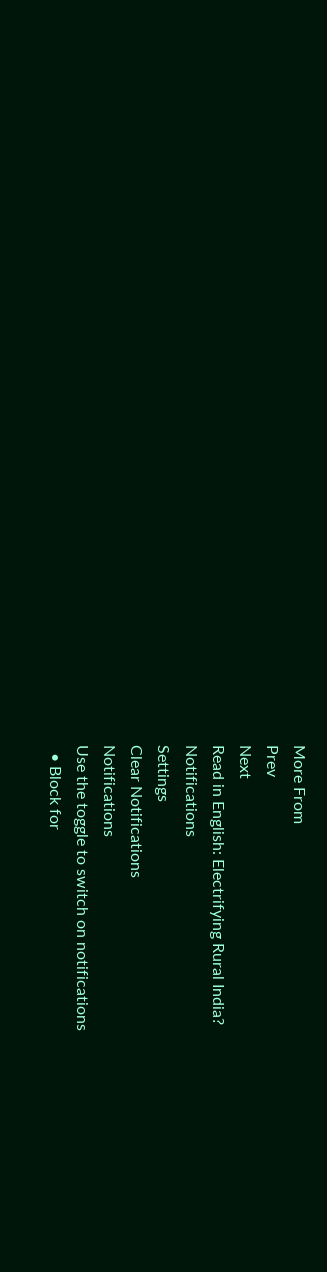More From
Prev
Next
Read in English: Electrifying Rural India?
Notifications
Settings
Clear Notifications
Notifications
Use the toggle to switch on notifications
  • Block for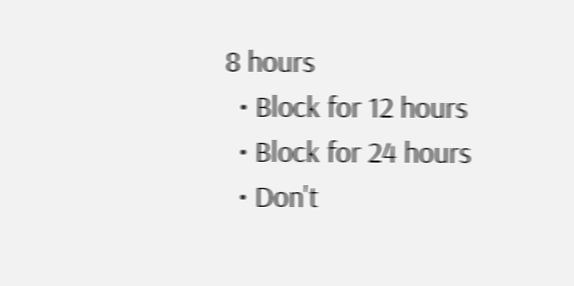8 hours
  • Block for 12 hours
  • Block for 24 hours
  • Don't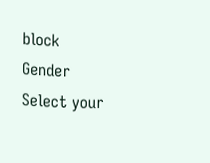block
Gender
Select your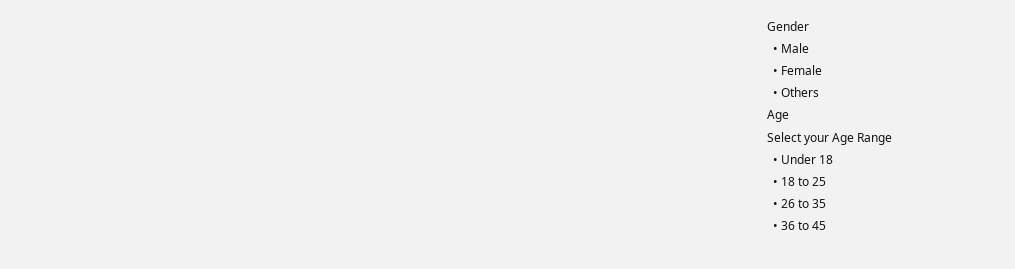Gender
  • Male
  • Female
  • Others
Age
Select your Age Range
  • Under 18
  • 18 to 25
  • 26 to 35
  • 36 to 45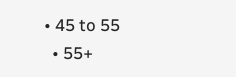• 45 to 55
  • 55+